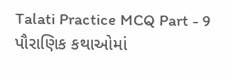Talati Practice MCQ Part - 9
પૌરાણિક કથાઓમાં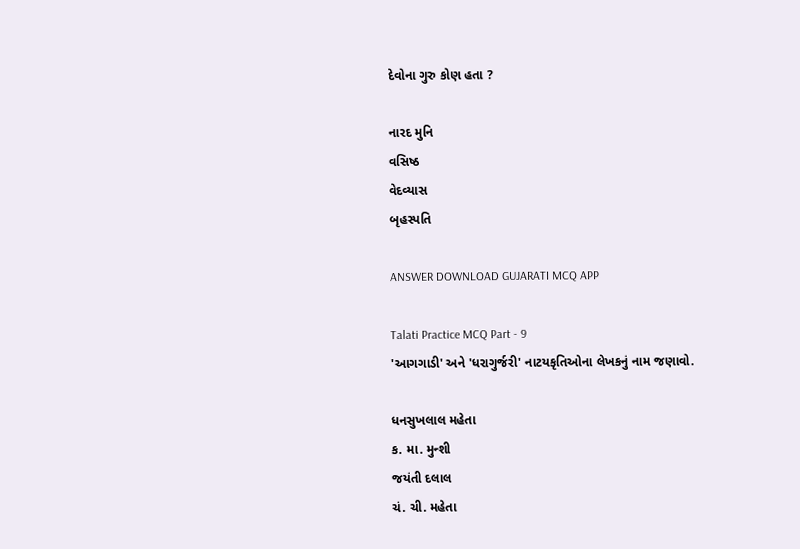દેવોના ગુરુ કોણ હતા ?

નારદ મુનિ
વસિષ્ઠ
વેદવ્યાસ
બૃહસ્પતિ

ANSWER DOWNLOAD GUJARATI MCQ APP

Talati Practice MCQ Part - 9
'આગગાડી' અને 'ધરાગુર્જરી' નાટયકૃતિઓના લેખકનું નામ જણાવો.

ધનસુખલાલ મહેતા
ક. મા. મુન્શી
જયંતી દલાલ
ચં. ચી. મહેતા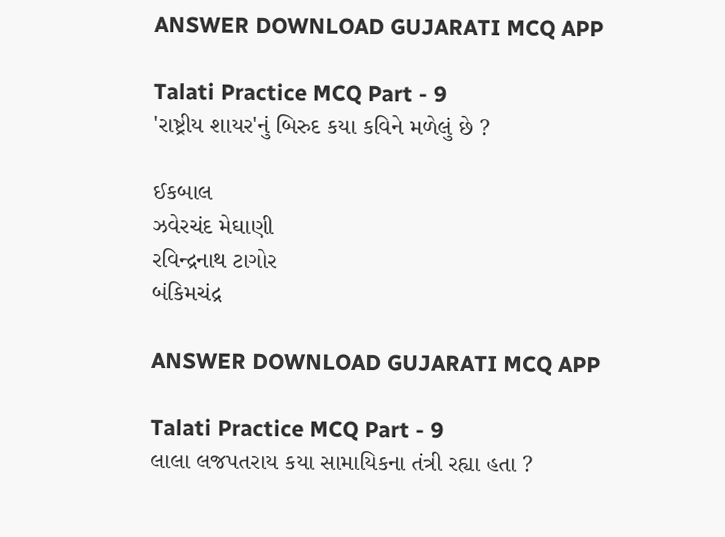ANSWER DOWNLOAD GUJARATI MCQ APP

Talati Practice MCQ Part - 9
'રાષ્ટ્રીય શાયર'નું બિરુદ કયા કવિને મળેલું છે ?

ઈકબાલ
ઝવેરચંદ મેઘાણી
રવિન્દ્રનાથ ટાગોર
બંકિમચંદ્ર

ANSWER DOWNLOAD GUJARATI MCQ APP

Talati Practice MCQ Part - 9
લાલા લજપતરાય કયા સામાયિકના તંત્રી રહ્યા હતા ?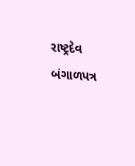રાષ્ટ્રદેવ
બંગાળપત્ર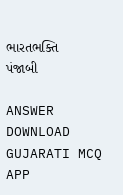ભારતભક્તિ
પંજાબી

ANSWER DOWNLOAD GUJARATI MCQ APP